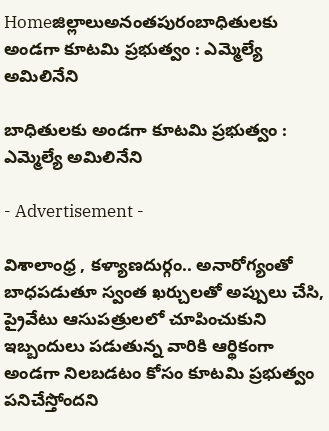Homeజిల్లాలుఅనంతపురంబాధితులకు అండగా కూటమి ప్రభుత్వం : ఎమ్మెల్యే అమిలినేని

బాధితులకు అండగా కూటమి ప్రభుత్వం : ఎమ్మెల్యే అమిలినేని

- Advertisement -

విశాలాంధ్ర , కళ్యాణదుర్గం.. అనారోగ్యంతో బాధపడుతూ స్వంత ఖర్చులతో అప్పులు చేసి, ప్రైవేటు ఆసుపత్రులలో చూపించుకుని ఇబ్బందులు పడుతున్న వారికి ఆర్థికంగా అండగా నిలబడటం కోసం కూటమి ప్రభుత్వం పనిచేస్తోందని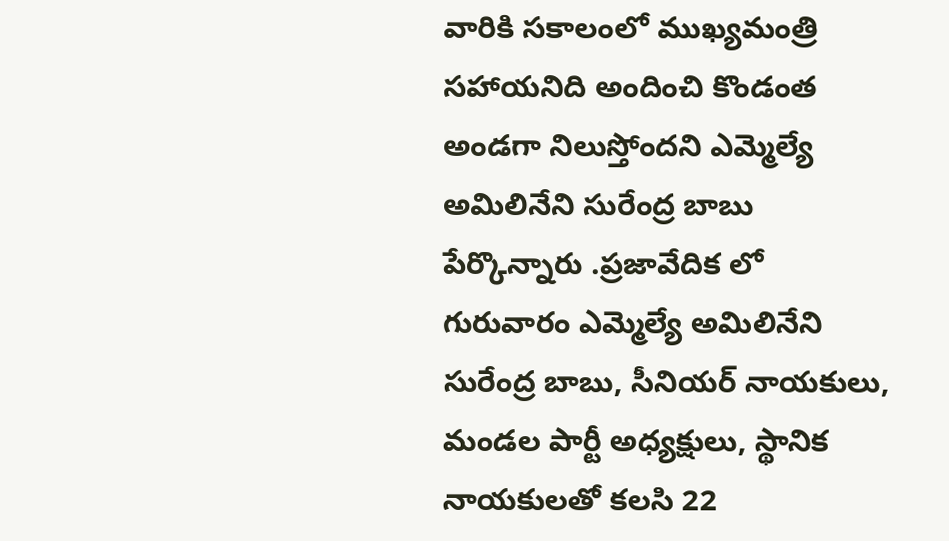వారికి సకాలంలో ముఖ్యమంత్రి సహాయనిది అందించి కొండంత అండగా నిలుస్తోందని ఎమ్మెల్యే అమిలినేని సురేంద్ర బాబు పేర్కొన్నారు .ప్రజావేదిక లో గురువారం ఎమ్మెల్యే అమిలినేని సురేంద్ర బాబు, సీనియర్ నాయకులు, మండల పార్టీ అధ్యక్షులు, స్థానిక నాయకులతో కలసి 22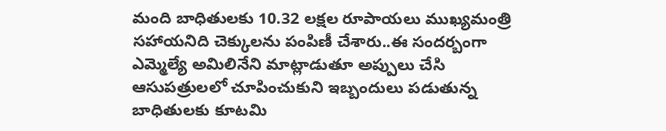మంది బాధితులకు 10.32 లక్షల రూపాయలు ముఖ్యమంత్రి సహాయనిది చెక్కులను పంపిణీ చేశారు..ఈ సందర్బంగా ఎమ్మెల్యే అమిలినేని మాట్లాడుతూ అప్పులు చేసి ఆసుపత్రులలో చూపించుకుని ఇబ్బందులు పడుతున్న బాధితులకు కూటమి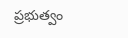ప్రభుత్వం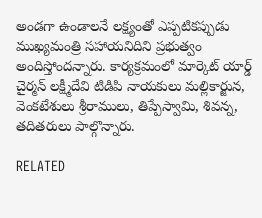అండగా ఉండాలనే లక్ష్యంతో ఎప్పటికప్పుడు ముఖ్యమంత్రి సహాయనిదిని ప్రభుత్వం అందిస్తోందన్నారు. కార్యక్రమంలో మార్కెట్ యార్డ్ చైర్మన్ లక్ష్మీదేవి టిడిపి నాయకులు మల్లికార్జున, వెంకటేశులు శ్రీరాములు, తిప్పేస్వామి, శివన్న, తదితరులు పాల్గొన్నారు.

RELATED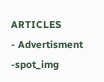ARTICLES
- Advertisment -spot_img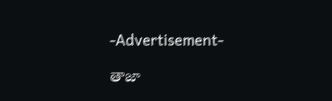-Advertisement-

తాజా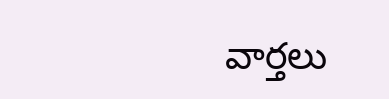వార్తలు